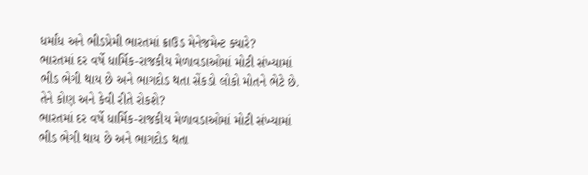ધર્માંધ અને ભીડપ્રેમી ભારતમાં ક્રાઉડ મેનેજમેન્ટ ક્યારે?
ભારતમાં દર વર્ષે ધાર્મિક-રાજકીય મેળાવડાઓમાં મોટી સંખ્યામાં ભીડ ભેગી થાય છે અને ભાગદોડ થતા સેંકડો લોકો મોતને ભેટે છે. તેને કોણ અને કેવી રીતે રોકશે?
ભારતમાં દર વર્ષે ધાર્મિક-રાજકીય મેળાવડાઓમાં મોટી સંખ્યામાં ભીડ ભેગી થાય છે અને ભાગદોડ થતા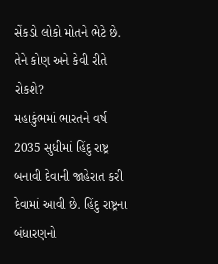સેંકડો લોકો મોતને ભેટે છે. તેને કોણ અને કેવી રીતે રોકશે?
મહાકુંભમાં ભારતને વર્ષ 2035 સુધીમાં હિંદુ રાષ્ટ્ર બનાવી દેવાની જાહેરાત કરી દેવામાં આવી છે. હિંદુ રાષ્ટ્રના બંધારણનો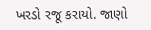ખરડો રજૂ કરાયો. જાણો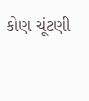કોણ ચૂંટણી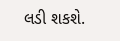લડી શકશે.